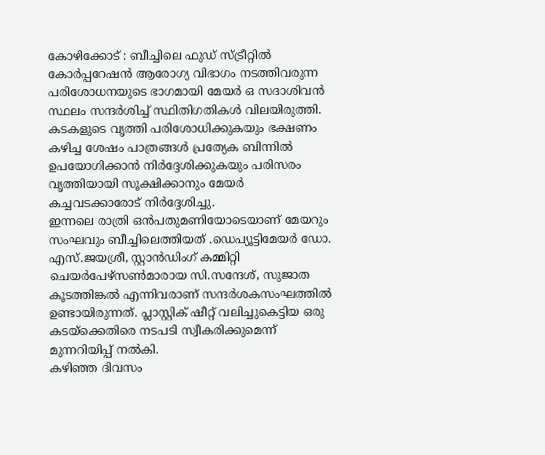കോഴിക്കോട് : ബീച്ചിലെ ഫുഡ് സ്ട്രീറ്റിൽ കോർപ്പറേഷൻ ആരോഗ്യ വിഭാഗം നടത്തിവരുന്ന പരിശോധനയുടെ ഭാഗമായി മേയർ ഒ സദാശിവൻ സ്ഥലം സന്ദർശിച്ച് സ്ഥിതിഗതികൾ വിലയിരുത്തി. കടകളുടെ വൃത്തി പരിശോധിക്കുകയും ഭക്ഷണം കഴിച്ച ശേഷം പാത്രങ്ങൾ പ്രത്യേക ബിന്നിൽ ഉപയോഗിക്കാൻ നിർദ്ദേശിക്കുകയും പരിസരം വൃത്തിയായി സൂക്ഷിക്കാനും മേയർ കച്ചവടക്കാരോട് നിർദ്ദേശിച്ചു.
ഇന്നലെ രാത്രി ഒൻപതുമണിയോടെയാണ് മേയറും സംഘവും ബീച്ചിലെത്തിയത് .ഡെപ്യൂട്ടിമേയർ ഡോ. എസ്.ജയശ്രീ, സ്റ്റാൻഡിംഗ് കമ്മിറ്റി ചെയർപേഴ്സൺമാരായ സി.സന്ദേശ്, സുജാത കൂടത്തിങ്കൽ എന്നിവരാണ് സന്ദർശകസംഘത്തിൽ ഉണ്ടായിരുന്നത്. പ്ലാസ്റ്റിക് ഷീറ്റ് വലിച്ചുകെട്ടിയ ഒരു കടയ്ക്കെതിരെ നടപടി സ്വീകരിക്കുമെന്ന് മുന്നറിയിപ്പ് നൽകി.
കഴിഞ്ഞ ദിവസം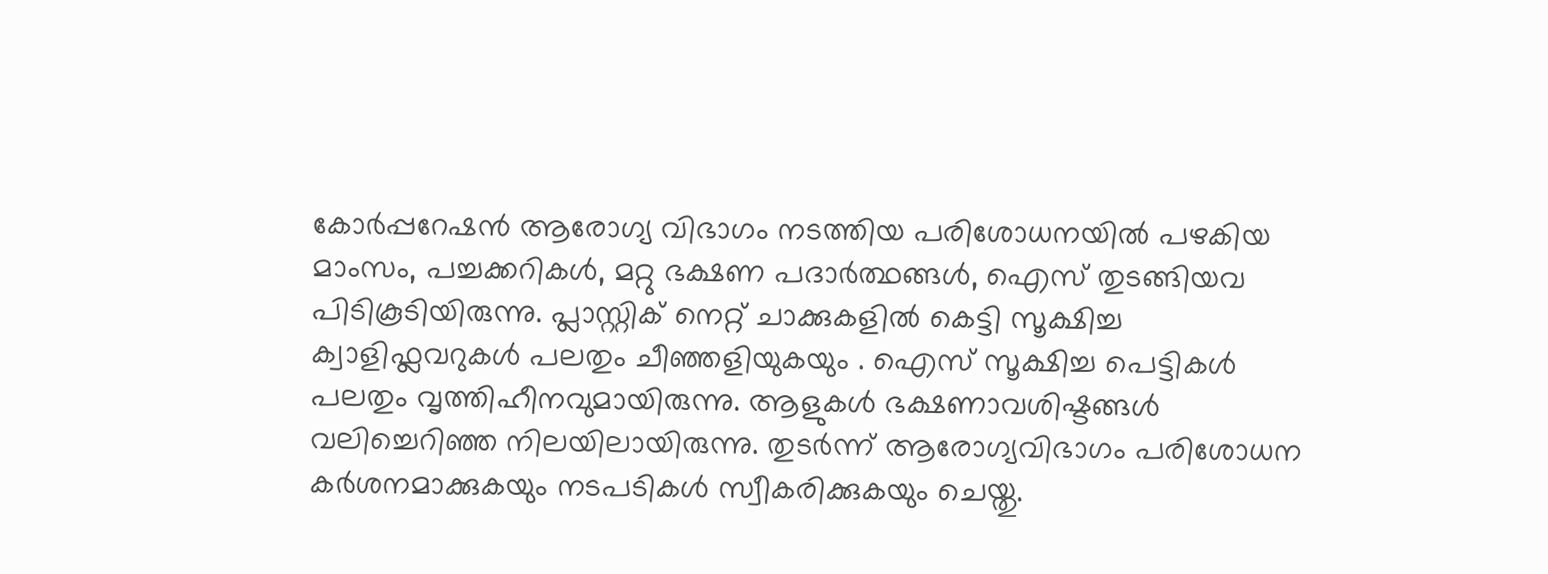കോർപ്പറേഷൻ ആരോഗ്യ വിഭാഗം നടത്തിയ പരിശോധനയിൽ പഴകിയ മാംസം, പച്ചക്കറികൾ, മറ്റു ഭക്ഷണ പദാർത്ഥങ്ങൾ, ഐസ് തുടങ്ങിയവ പിടികൂടിയിരുന്നു. പ്ലാസ്റ്റിക് നെറ്റ് ചാക്കുകളിൽ കെട്ടി സൂക്ഷിച്ച ക്വാളിഫ്ലവറുകൾ പലതും ചീഞ്ഞളിയുകയും . ഐസ് സൂക്ഷിച്ച പെട്ടികൾ പലതും വൃത്തിഹീനവുമായിരുന്നു. ആളുകൾ ഭക്ഷണാവശിഷ്ടങ്ങൾ വലിച്ചെറിഞ്ഞ നിലയിലായിരുന്നു. തുടർന്ന് ആരോഗ്യവിഭാഗം പരിശോധന കർശനമാക്കുകയും നടപടികൾ സ്വീകരിക്കുകയും ചെയ്തു.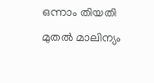ഒന്നാം തിയതി മുതൽ മാലിന്യം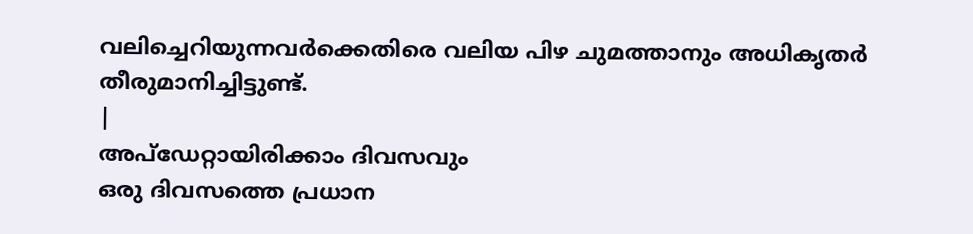വലിച്ചെറിയുന്നവർക്കെതിരെ വലിയ പിഴ ചുമത്താനും അധികൃതർ തീരുമാനിച്ചിട്ടുണ്ട്.
|
അപ്ഡേറ്റായിരിക്കാം ദിവസവും
ഒരു ദിവസത്തെ പ്രധാന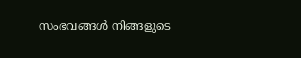സംഭവങ്ങൾ നിങ്ങളുടെ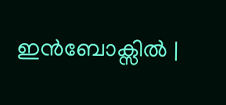ഇൻബോക്സിൽ |